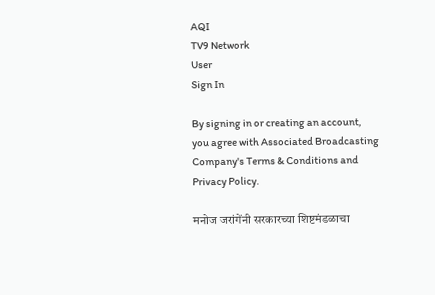AQI
TV9 Network
User
Sign In

By signing in or creating an account, you agree with Associated Broadcasting Company's Terms & Conditions and Privacy Policy.

मनोज जरांगेंनी सरकारच्या शिष्टमंडळाचा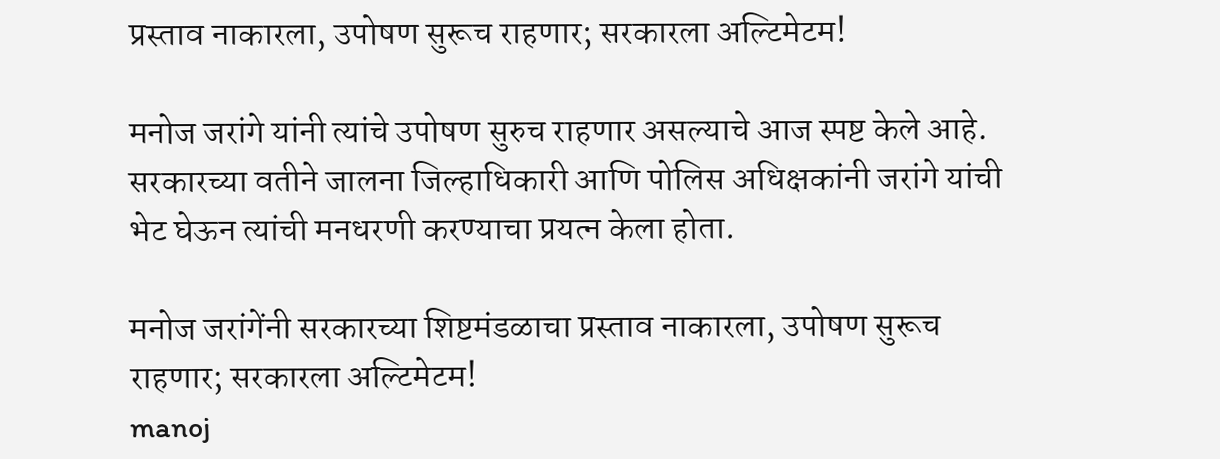प्रस्ताव नाकारला, उपोषण सुरूच राहणार; सरकारला अल्टिमेटम!

मनोज जरांगे यांनी त्यांचे उपोषण सुरुच राहणार असल्याचे आज स्पष्ट केले आहे. सरकारच्या वतीने जालना जिल्हाधिकारी आणि पोलिस अधिक्षकांनी जरांगे यांची भेट घेऊन त्यांची मनधरणी करण्याचा प्रयत्न केला होता.

मनोज जरांगेंनी सरकारच्या शिष्टमंडळाचा प्रस्ताव नाकारला, उपोषण सुरूच राहणार; सरकारला अल्टिमेटम!
manoj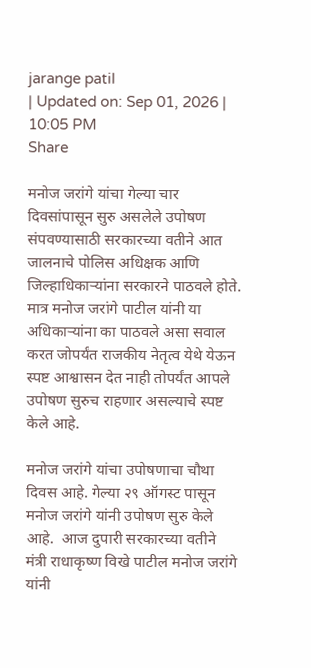jarange patil
| Updated on: Sep 01, 2026 | 10:05 PM
Share

मनोज जरांगे यांचा गेल्या चार दिवसांपासून सुरु असलेले उपोषण संपवण्यासाठी सरकारच्या वतीने आत जालनाचे पोलिस अधिक्षक आणि जिल्हाधिकाऱ्यांना सरकारने पाठवले होते. मात्र मनोज जरांगे पाटील यांनी या अधिकाऱ्यांना का पाठवले असा सवाल करत जोपर्यंत राजकीय नेतृत्व येथे येऊन स्पष्ट आश्वासन देत नाही तोपर्यंत आपले उपोषण सुरुच राहणार असल्याचे स्पष्ट केले आहे.

मनोज जरांगे यांचा उपोषणाचा चौथा दिवस आहे. गेल्या २९ ऑगस्ट पासून मनोज जरांगे यांनी उपोषण सुरु केले आहे.  आज दुपारी सरकारच्या वतीने मंत्री राधाकृष्ण विखे पाटील मनोज जरांगे यांनी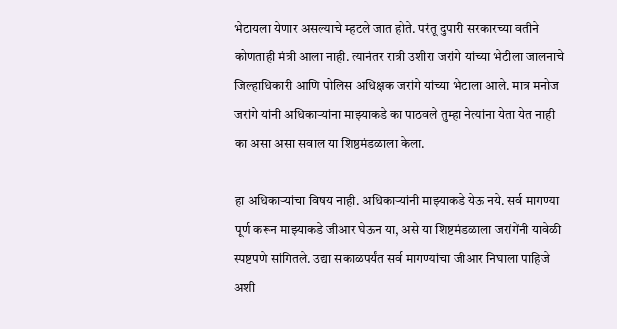भेटायला येणार असल्याचे म्हटले जात होते. परंतू दुपारी सरकारच्या वतीने कोणताही मंत्री आला नाही. त्यानंतर रात्री उशीरा जरांगे यांच्या भेटीला जालनाचे जिल्हाधिकारी आणि पोलिस अधिक्षक जरांगे यांच्या भेटाला आले. मात्र मनोज जरांगे यांनी अधिकाऱ्यांना माझ्याकडे का पाठवले तुम्हा नेत्यांना येता येत नाही का असा असा सवाल या शिष्ठमंडळाला केला.

हा अधिकाऱ्यांचा विषय नाही. अधिकाऱ्यांनी माझ्याकडे येऊ नये. सर्व मागण्या पूर्ण करून माझ्याकडे जीआर घेऊन या, असे या शिष्टमंडळाला जरांगेंनी यावेळी स्पष्टपणे सांगितले. उद्या सकाळपर्यंत सर्व मागण्यांचा जीआर निघाला पाहिजे अशी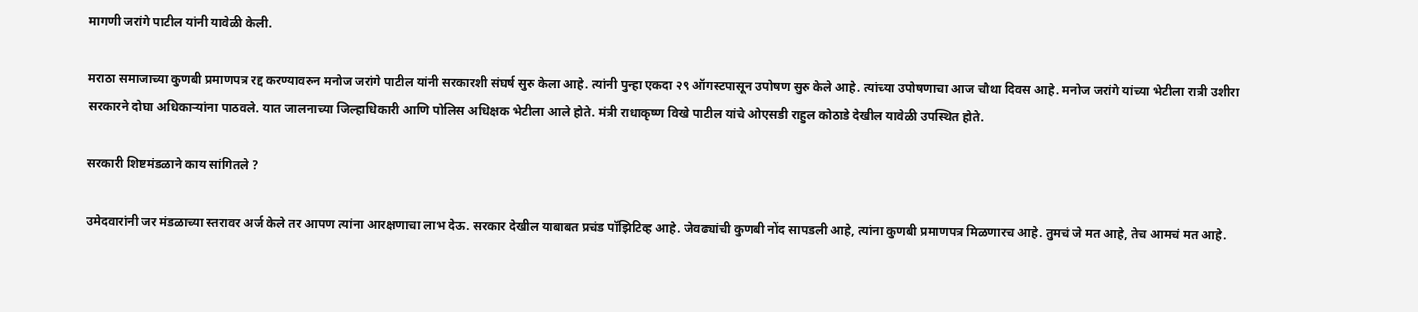मागणी जरांगे पाटील यांनी यावेळी केली.

मराठा समाजाच्या कुणबी प्रमाणपत्र रद्द करण्यावरुन मनोज जरांगे पाटील यांनी सरकारशी संघर्ष सुरु केला आहे. त्यांनी पुन्हा एकदा २९ ऑगस्टपासून उपोषण सुरु केले आहे. त्यांच्या उपोषणाचा आज चौथा दिवस आहे. मनोज जरांगे यांच्या भेटीला रात्री उशीरा सरकारने दोघा अधिकाऱ्यांना पाठवले. यात जालनाच्या जिल्हाधिकारी आणि पोलिस अधिक्षक भेटीला आले होते. मंत्री राधाकृष्ण विखे पाटील यांचे ओएसडी राहुल कोठाडे देखील यावेळी उपस्थित होते.

सरकारी शिष्टमंडळाने काय सांगितले ?

उमेदवारांनी जर मंडळाच्या स्तरावर अर्ज केले तर आपण त्यांना आरक्षणाचा लाभ देऊ. सरकार देखील याबाबत प्रचंड पॉझिटिव्ह आहे. जेवढ्यांची कुणबी नोंद सापडली आहे, त्यांना कुणबी प्रमाणपत्र मिळणारच आहे. तुमचं जे मत आहे, तेच आमचं मत आहे.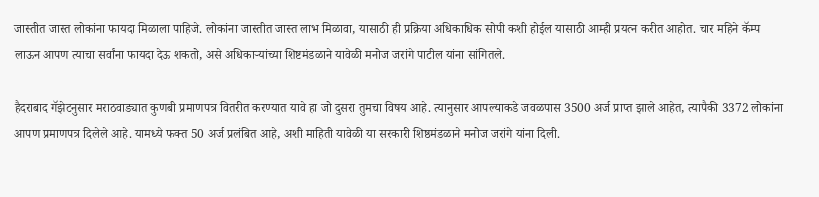जास्तीत जास्त लोकांना फायदा मिळाला पाहिजे. लोकांना जास्तीत जास्त लाभ मिळावा, यासाठी ही प्रक्रिया अधिकाधिक सोपी कशी होईल यासाठी आम्ही प्रयत्न करीत आहोत. चार महिने कॅम्प लाऊन आपण त्याचा सर्वांना फायदा देऊ शकतो, असे अधिकाऱ्यांच्या शिष्टमंडळाने यावेळी मनोज जरांगे पाटील यांना सांगितले.

हैदराबाद गॅझेटनुसार मराठवाड्यात कुणबी प्रमाणपत्र वितरीत करण्यात यावे हा जो दुसरा तुमचा विषय आहे. त्यानुसार आपल्याकडे जवळपास 3500 अर्ज प्राप्त झाले आहेत, त्यापैकी 3372 लोकांना आपण प्रमाणपत्र दिलेले आहे. यामध्ये फक्त 50 अर्ज प्रलंबित आहे, अशी माहिती यावेळी या सरकारी शिष्ठमंडळाने मनोज जरांगे यांना दिली.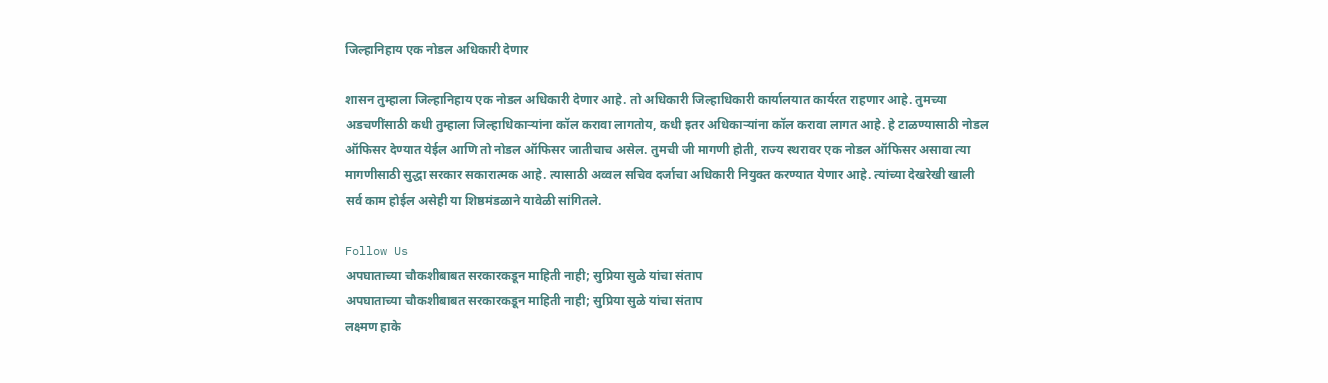जिल्हानिहाय एक नोडल अधिकारी देणार

शासन तुम्हाला जिल्हानिहाय एक नोडल अधिकारी देणार आहे. तो अधिकारी जिल्हाधिकारी कार्यालयात कार्यरत राहणार आहे. तुमच्या अडचणींसाठी कधी तुम्हाला जिल्हाधिकाऱ्यांना कॉल करावा लागतोय, कधी इतर अधिकाऱ्यांना कॉल करावा लागत आहे. हे टाळण्यासाठी नोडल ऑफिसर देण्यात येईल आणि तो नोडल ऑफिसर जातीचाच असेल. तुमची जी मागणी होती, राज्य स्थरावर एक नोडल ऑफिसर असावा त्या मागणीसाठी सुद्धा सरकार सकारात्मक आहे. त्यासाठी अव्वल सचिव दर्जाचा अधिकारी नियुक्त करण्यात येणार आहे. त्यांच्या देखरेखी खाली सर्व काम होईल असेही या शिष्ठमंडळाने यावेळी सांगितले.

Follow Us
अपघाताच्या चौकशीबाबत सरकारकडून माहिती नाही; सुप्रिया सुळे यांचा संताप
अपघाताच्या चौकशीबाबत सरकारकडून माहिती नाही; सुप्रिया सुळे यांचा संताप
लक्ष्मण हाके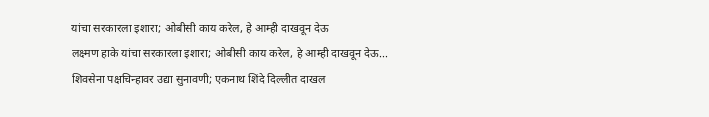यांचा सरकारला इशारा; ओबीसी काय करेल, हे आम्ही दाखवून देऊ
लक्ष्मण हाके यांचा सरकारला इशारा; ओबीसी काय करेल, हे आम्ही दाखवून देऊ...
शिवसेना पक्षचिन्हावर उद्या सुनावणी; एकनाथ शिंदे दिल्लीत दाखल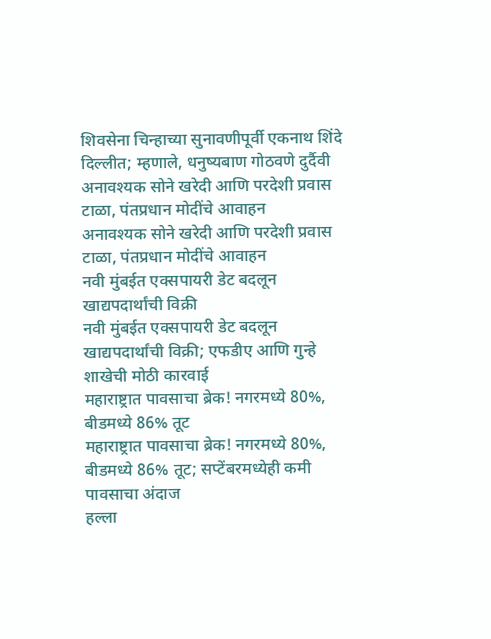शिवसेना चिन्हाच्या सुनावणीपूर्वी एकनाथ शिंदे दिल्लीत; म्हणाले, धनुष्यबाण गोठवणे दुर्दैवी
अनावश्यक सोने खरेदी आणि परदेशी प्रवास टाळा, पंतप्रधान मोदींचे आवाहन
अनावश्यक सोने खरेदी आणि परदेशी प्रवास टाळा, पंतप्रधान मोदींचे आवाहन
नवी मुंबईत एक्सपायरी डेट बदलून खाद्यपदार्थांची विक्री
नवी मुंबईत एक्सपायरी डेट बदलून खाद्यपदार्थांची विक्री; एफडीए आणि गुन्हे शाखेची मोठी कारवाई
महाराष्ट्रात पावसाचा ब्रेक! नगरमध्ये 80%, बीडमध्ये 86% तूट
महाराष्ट्रात पावसाचा ब्रेक! नगरमध्ये 80%, बीडमध्ये 86% तूट; सप्टेंबरमध्येही कमी पावसाचा अंदाज
हल्ला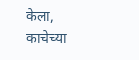केला, काचेच्या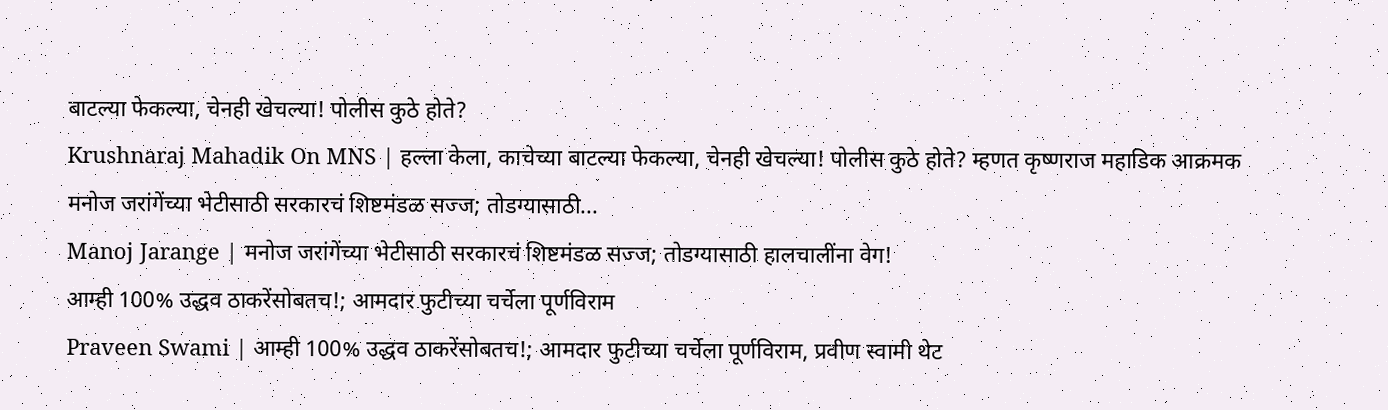बाटल्या फेकल्या, चेनही खेचल्या! पोलीस कुठे होते?
Krushnaraj Mahadik On MNS | हल्ला केला, काचेच्या बाटल्या फेकल्या, चेनही खेचल्या! पोलीस कुठे होते? म्हणत कृष्णराज महाडिक आक्रमक
मनोज जरांगेंच्या भेटीसाठी सरकारचं शिष्टमंडळ सज्ज; तोडग्यासाठी...
Manoj Jarange | मनोज जरांगेंच्या भेटीसाठी सरकारचं शिष्टमंडळ सज्ज; तोडग्यासाठी हालचालींना वेग!
आम्ही 100% उद्धव ठाकरेंसोबतच!; आमदार फुटीच्या चर्चेला पूर्णविराम
Praveen Swami | आम्ही 100% उद्धव ठाकरेंसोबतच!; आमदार फुटीच्या चर्चेला पूर्णविराम, प्रवीण स्वामी थेट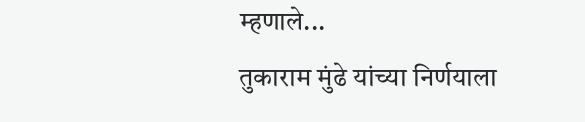म्हणाले...
तुकाराम मुंढे यांच्या निर्णयाला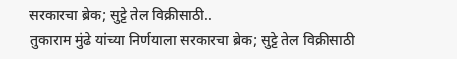सरकारचा ब्रेक; सुट्टे तेल विक्रीसाठी..
तुकाराम मुंढे यांच्या निर्णयाला सरकारचा ब्रेक; सुट्टे तेल विक्रीसाठी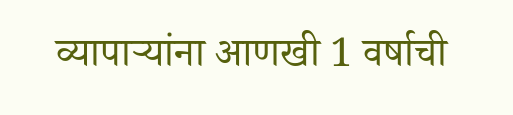व्यापाऱ्यांना आणखी 1 वर्षाची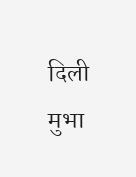दिली मुभा